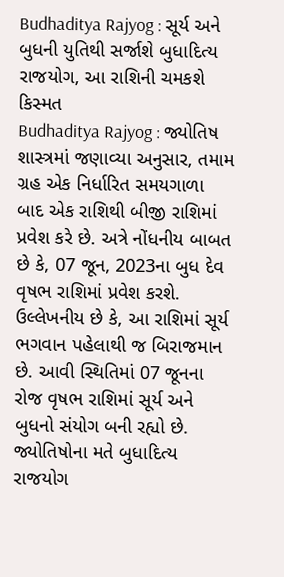Budhaditya Rajyog : સૂર્ય અને બુધની યુતિથી સર્જાશે બુધાદિત્ય રાજયોગ, આ રાશિની ચમકશે કિસ્મત
Budhaditya Rajyog : જ્યોતિષ શાસ્ત્રમાં જણાવ્યા અનુસાર, તમામ ગ્રહ એક નિર્ધારિત સમયગાળા બાદ એક રાશિથી બીજી રાશિમાં પ્રવેશ કરે છે. અત્રે નોંધનીય બાબત છે કે, 07 જૂન, 2023ના બુધ દેવ વૃષભ રાશિમાં પ્રવેશ કરશે.
ઉલ્લેખનીય છે કે, આ રાશિમાં સૂર્ય ભગવાન પહેલાથી જ બિરાજમાન છે. આવી સ્થિતિમાં 07 જૂનના રોજ વૃષભ રાશિમાં સૂર્ય અને બુધનો સંયોગ બની રહ્યો છે. જ્યોતિષોના મતે બુધાદિત્ય રાજયોગ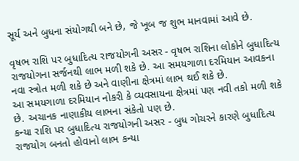સૂર્ય અને બુધના સંયોગથી બને છે, જે ખૂબ જ શુભ માનવામાં આવે છે.

વૃષભ રાશિ પર બુધાદિત્ય રાજયોગની અસર - વૃષભ રાશિના લોકોને બુધાદિત્ય રાજયોગના સર્જનથી લાભ મળી શકે છે. આ સમયગાળા દરમિયાન આવકના નવા સ્ત્રોત મળી શકે છે અને વાણીના ક્ષેત્રમાં લાભ થઈ શકે છે.
આ સમયગાળા દરમિયાન નોકરી કે વ્યવસાયના ક્ષેત્રમાં પણ નવી તકો મળી શકે છે. અચાનક નાણાકીય લાભના સંકેતો પણ છે.
કન્યા રાશિ પર બુધાદિત્ય રાજયોગની અસર - બુધ ગોચરને કારણે બુધાદિત્ય રાજયોગ બનતો હોવાનો લાભ કન્યા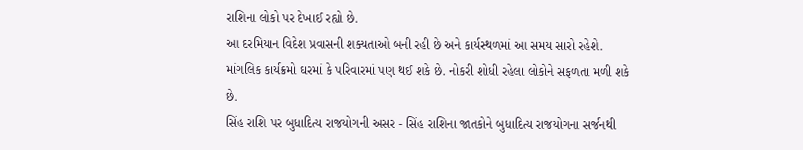રાશિના લોકો પર દેખાઈ રહ્યો છે.
આ દરમિયાન વિદેશ પ્રવાસની શક્યતાઓ બની રહી છે અને કાર્યસ્થળમાં આ સમય સારો રહેશે. માંગલિક કાર્યક્રમો ઘરમાં કે પરિવારમાં પણ થઈ શકે છે. નોકરી શોધી રહેલા લોકોને સફળતા મળી શકે છે.
સિંહ રાશિ પર બુધાદિત્ય રાજયોગની અસર - સિંહ રાશિના જાતકોને બુધાદિત્ય રાજયોગના સર્જનથી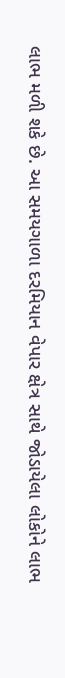લાભ મળી શકે છે. આ સમયગાળા દરમિયાન વેપાર ક્ષેત્ર સાથે જોડાયેલા લોકોને લાભ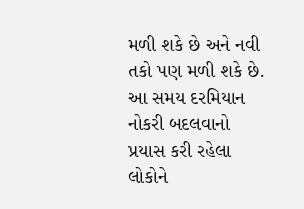મળી શકે છે અને નવી તકો પણ મળી શકે છે.
આ સમય દરમિયાન નોકરી બદલવાનો પ્રયાસ કરી રહેલા લોકોને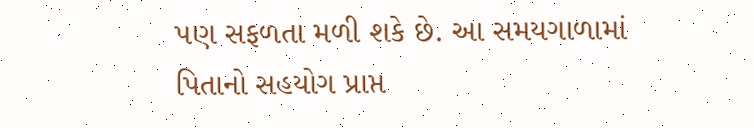પણ સફળતા મળી શકે છે. આ સમયગાળામાં પિતાનો સહયોગ પ્રાપ્ત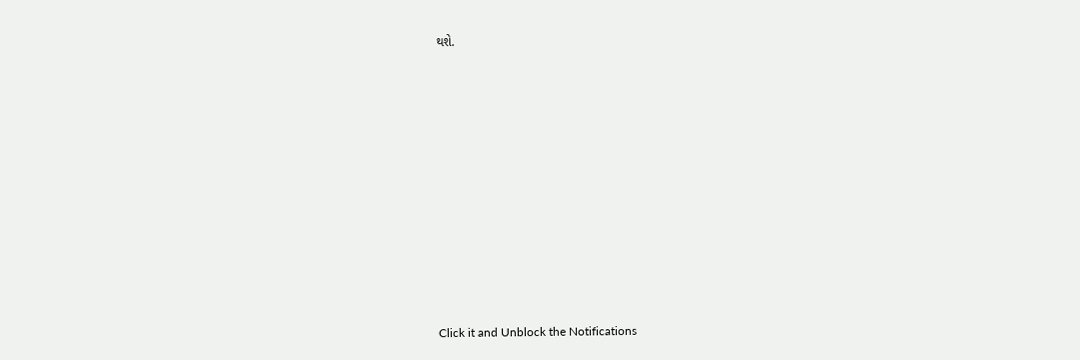થશે.












Click it and Unblock the Notifications